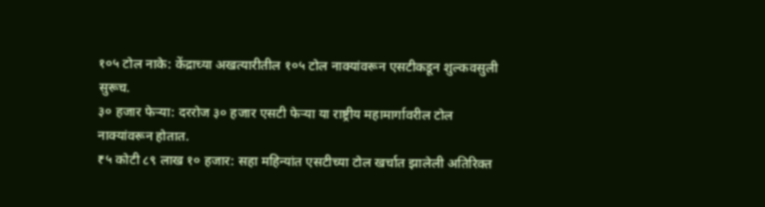१०५ टोल नाके: केंद्राच्या अखत्यारीतील १०५ टोल नाक्यांवरून एसटीकडून शुल्कवसुली सुरूच.
३० हजार फेऱ्या: दररोज ३० हजार एसटी फेऱ्या या राष्ट्रीय महामार्गावरील टोल नाक्यांवरून होतात.
₹५ कोटी ८९ लाख १० हजार: सहा महिन्यांत एसटीच्या टोल खर्चात झालेली अतिरिक्त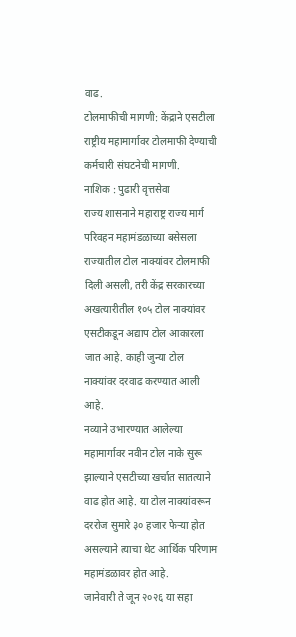वाढ.
टोलमाफीची मागणी: केंद्राने एसटीला राष्ट्रीय महामार्गावर टोलमाफी देण्याची कर्मचारी संघटनेची मागणी.
नाशिक : पुढारी वृत्तसेवा
राज्य शासनाने महाराष्ट्र राज्य मार्ग परिवहन महामंडळाच्या बसेसला राज्यातील टोल नाक्यांवर टोलमाफी दिली असली, तरी केंद्र सरकारच्या अखत्यारीतील १०५ टोल नाक्यांवर एसटीकडून अद्याप टोल आकारला जात आहे. काही जुन्या टोल नाक्यांवर दरवाढ करण्यात आली आहे.
नव्याने उभारण्यात आलेल्या महामार्गावर नवीन टोल नाके सुरू झाल्याने एसटीच्या खर्चात सातत्याने वाढ होत आहे. या टोल नाक्यांवरून दररोज सुमारे ३० हजार फेऱ्या होत असल्याने त्याचा थेट आर्थिक परिणाम महामंडळावर होत आहे.
जानेवारी ते जून २०२६ या सहा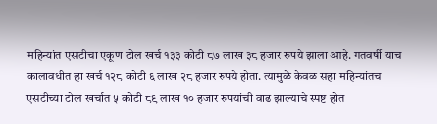महिन्यांत एसटीचा एकूण टोल खर्च १३३ कोटी ८७ लाख ३८ हजार रुपये झाला आहे. गतवर्षी याच कालावधीत हा खर्च १२८ कोटी ६ लाख २८ हजार रुपये होता. त्यामुळे केवळ सहा महिन्यांतच एसटीच्या टोल खर्चात ५ कोटी ८९ लाख १० हजार रुपयांची वाढ झाल्याचे स्पष्ट होत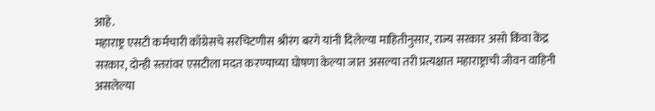आहे.
महाराष्ट्र एसटी कर्मचारी काँग्रेसचे सरचिटणीस श्रीरंग बरगे यांनी दिलेल्या माहितीनुसार, राज्य सरकार असो किंवा केंद्र सरकार, दोन्ही स्तरांवर एसटीला मदत करण्याच्या घोषणा केल्या जात असल्या तरी प्रत्यक्षात महाराष्ट्राची जीवन वाहिनी असलेल्या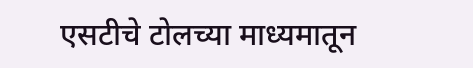एसटीचे टोलच्या माध्यमातून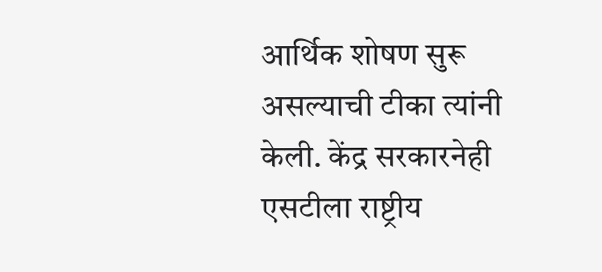आर्थिक शोषण सुरू असल्याची टीका त्यांनी केली. केंद्र सरकारनेही एसटीला राष्ट्रीय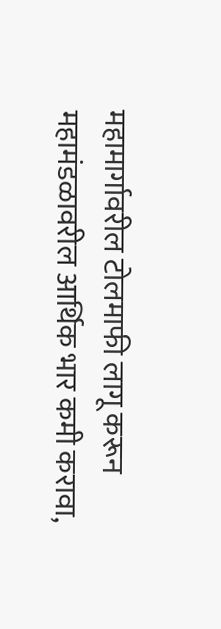महामार्गावरील टोलमाफी लागू करून महामंडळावरील आर्थिक भार कमी करावा,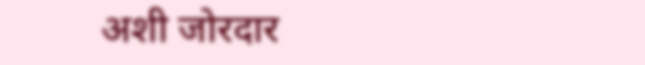अशी जोरदार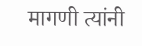मागणी त्यांनी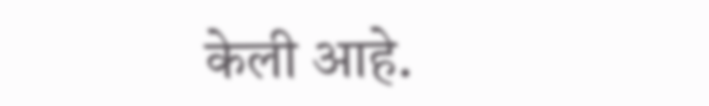केली आहे.